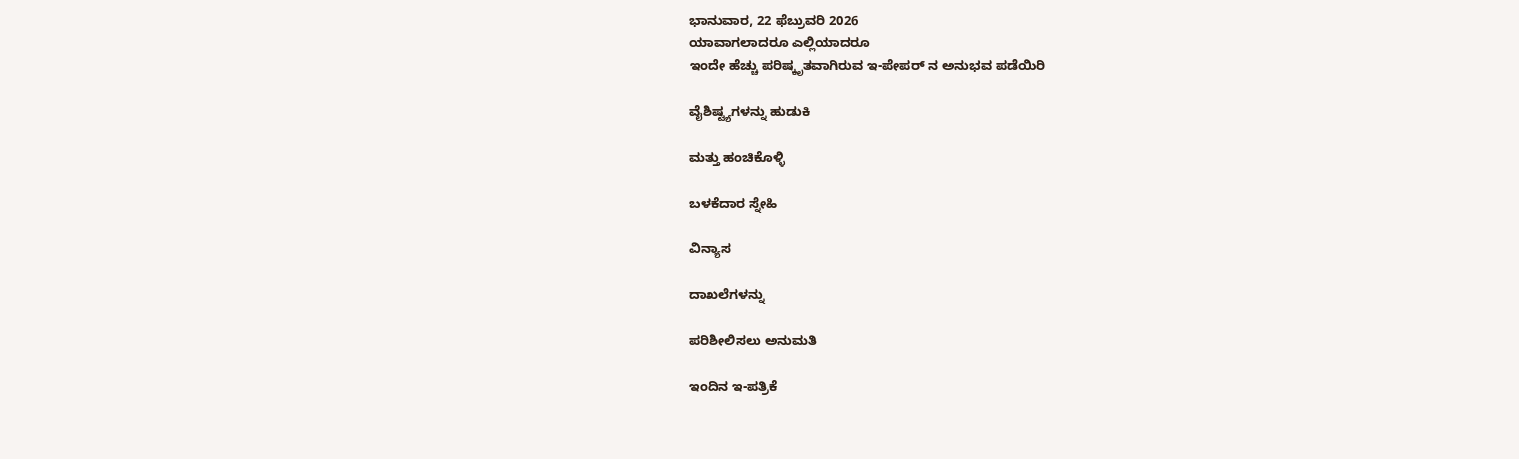ಭಾನುವಾರ, 22 ಫೆಬ್ರುವರಿ 2026
ಯಾವಾಗಲಾದರೂ ಎಲ್ಲಿಯಾದರೂ
ಇಂದೇ ಹೆಚ್ಚು ಪರಿಷ್ಕೃತವಾಗಿರುವ ಇ-ಪೇಪರ್ ನ ಅನುಭವ ಪಡೆಯಿರಿ

ವೈಶಿಷ್ಟ್ಯಗಳನ್ನು ಹುಡುಕಿ

ಮತ್ತು ಹಂಚಿಕೊಳ್ಳಿ

ಬಳಕೆದಾರ ಸ್ನೇಹಿ

ವಿನ್ಯಾಸ

ದಾಖಲೆಗಳನ್ನು

ಪರಿಶೀಲಿಸಲು ಅನುಮತಿ

ಇಂದಿನ ಇ-ಪತ್ರಿಕೆ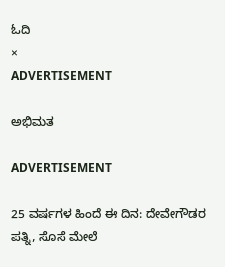ಓದಿ
×
ADVERTISEMENT

ಅಭಿಮತ

ADVERTISEMENT

25 ವರ್ಷಗಳ ಹಿಂದೆ ಈ ದಿನ: ದೇವೇಗೌಡರ ಪತ್ನಿ, ಸೊಸೆ ಮೇಲೆ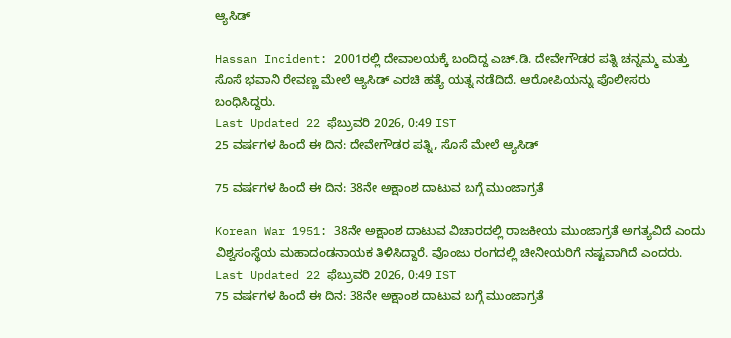ಆ್ಯಸಿಡ್‌

Hassan Incident: 2001ರಲ್ಲಿ ದೇವಾಲಯಕ್ಕೆ ಬಂದಿದ್ದ ಎಚ್‌.ಡಿ. ದೇವೇಗೌಡರ ಪತ್ನಿ ಚನ್ನಮ್ಮ ಮತ್ತು ಸೊಸೆ ಭವಾನಿ ರೇವಣ್ಣ ಮೇಲೆ ಆ್ಯಸಿಡ್ ಎರಚಿ ಹತ್ಯೆ ಯತ್ನ ನಡೆದಿದೆ. ಆರೋಪಿಯನ್ನು ಪೊಲೀಸರು ಬಂಧಿಸಿದ್ದರು.
Last Updated 22 ಫೆಬ್ರುವರಿ 2026, 0:49 IST
25 ವರ್ಷಗಳ ಹಿಂದೆ ಈ ದಿನ: ದೇವೇಗೌಡರ ಪತ್ನಿ, ಸೊಸೆ ಮೇಲೆ ಆ್ಯಸಿಡ್‌

75 ವರ್ಷಗಳ ಹಿಂದೆ ಈ ದಿನ: 38ನೇ ಅಕ್ಷಾಂಶ ದಾಟುವ ಬಗ್ಗೆ ಮುಂಜಾಗ್ರತೆ

Korean War 1951: 38ನೇ ಅಕ್ಷಾಂಶ ದಾಟುವ ವಿಚಾರದಲ್ಲಿ ರಾಜಕೀಯ ಮುಂಜಾಗ್ರತೆ ಅಗತ್ಯವಿದೆ ಎಂದು ವಿಶ್ವಸಂಸ್ಥೆಯ ಮಹಾದಂಡನಾಯಕ ತಿಳಿಸಿದ್ದಾರೆ. ವೊಂಜು ರಂಗದಲ್ಲಿ ಚೀನೀಯರಿಗೆ ನಷ್ಟವಾಗಿದೆ ಎಂದರು.
Last Updated 22 ಫೆಬ್ರುವರಿ 2026, 0:49 IST
75 ವರ್ಷಗಳ ಹಿಂದೆ ಈ ದಿನ: 38ನೇ ಅಕ್ಷಾಂಶ ದಾಟುವ ಬಗ್ಗೆ ಮುಂಜಾಗ್ರತೆ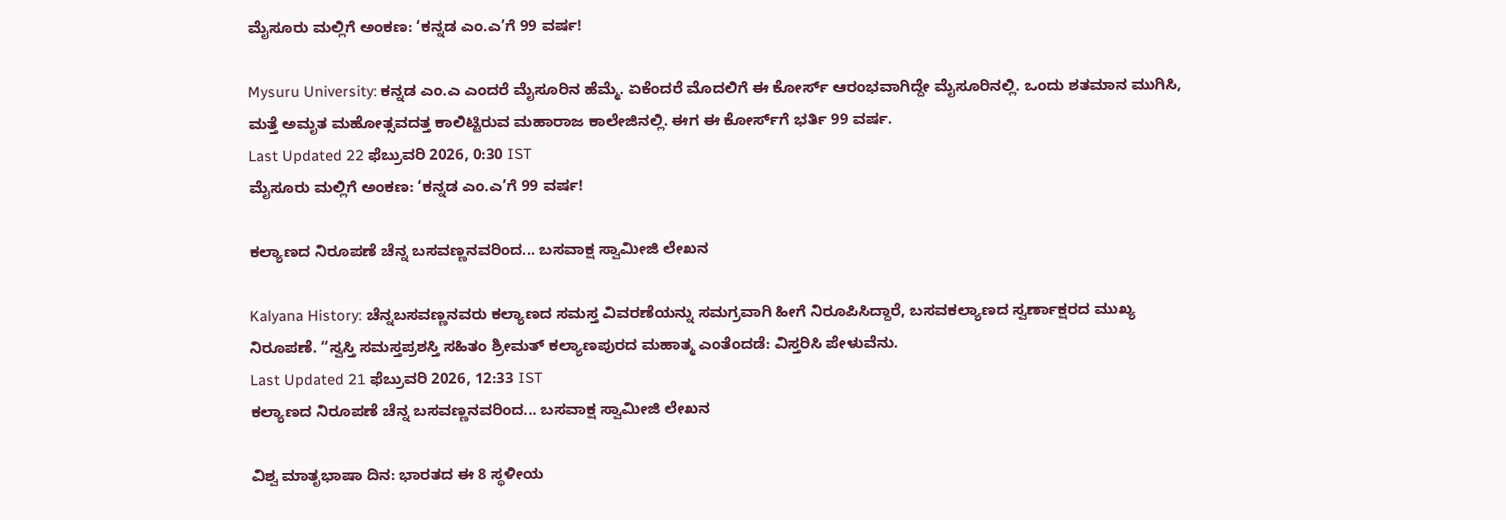ಮೈಸೂರು ಮಲ್ಲಿಗೆ ಅಂಕಣ: ‘ಕನ್ನಡ ಎಂ.ಎ’ಗೆ 99 ವರ್ಷ!

Mysuru University: ಕನ್ನಡ ಎಂ.ಎ ಎಂದರೆ ಮೈಸೂರಿನ ಹೆಮ್ಮೆ. ಏಕೆಂದರೆ ಮೊದಲಿಗೆ ಈ ಕೋರ್ಸ್‌ ಆರಂಭವಾಗಿದ್ದೇ ಮೈಸೂರಿನಲ್ಲಿ. ಒಂದು ಶತಮಾನ ಮುಗಿಸಿ, ಮತ್ತೆ ಅಮೃತ ಮಹೋತ್ಸವದತ್ತ ಕಾಲಿಟ್ಟಿರುವ ಮಹಾರಾಜ ಕಾಲೇಜಿನಲ್ಲಿ. ಈಗ ಈ ಕೋರ್ಸ್‌ಗೆ ಭರ್ತಿ 99 ವರ್ಷ.
Last Updated 22 ಫೆಬ್ರುವರಿ 2026, 0:30 IST
ಮೈಸೂರು ಮಲ್ಲಿಗೆ ಅಂಕಣ: ‘ಕನ್ನಡ ಎಂ.ಎ’ಗೆ 99 ವರ್ಷ!

ಕಲ್ಯಾಣದ ನಿರೂಪಣೆ ಚೆನ್ನ ಬಸವಣ್ಣನವರಿಂದ... ಬಸವಾಕ್ಷ ಸ್ವಾಮೀಜಿ ಲೇಖನ

Kalyana History: ಚೆನ್ನಬಸವಣ್ಣನವರು ಕಲ್ಯಾಣದ ಸಮಸ್ತ ವಿವರಣೆಯನ್ನು ಸಮಗ್ರವಾಗಿ ಹೀಗೆ ನಿರೂಪಿಸಿದ್ದಾರೆ, ಬಸವಕಲ್ಯಾಣದ ಸ್ವರ್ಣಾಕ್ಷರದ ಮುಖ್ಯ ನಿರೂಪಣೆ. “ಸ್ವಸ್ತಿ ಸಮಸ್ತಪ್ರಶಸ್ತಿ ಸಹಿತಂ ಶ್ರೀಮತ್ ಕಲ್ಯಾಣಪುರದ ಮಹಾತ್ಮ ಎಂತೆಂದಡೆ: ವಿಸ್ತರಿಸಿ ಪೇಳುವೆನು.
Last Updated 21 ಫೆಬ್ರುವರಿ 2026, 12:33 IST
ಕಲ್ಯಾಣದ ನಿರೂಪಣೆ ಚೆನ್ನ ಬಸವಣ್ಣನವರಿಂದ... ಬಸವಾಕ್ಷ ಸ್ವಾಮೀಜಿ ಲೇಖನ

ವಿಶ್ವ ಮಾತೃಭಾಷಾ ದಿನ: ಭಾರತದ ಈ 8 ಸ್ಥಳೀಯ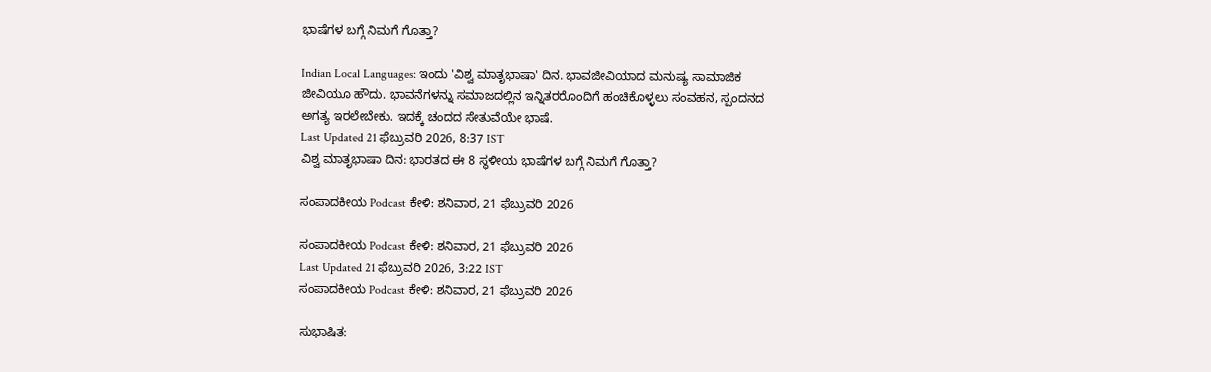ಭಾಷೆಗಳ ಬಗ್ಗೆ ನಿಮಗೆ ಗೊತ್ತಾ?

Indian Local Languages: ಇಂದು 'ವಿಶ್ವ ಮಾತೃಭಾಷಾ' ದಿನ. ಭಾವಜೀವಿಯಾದ ಮನುಷ್ಯ ಸಾಮಾಜಿಕ ಜೀವಿಯೂ ಹೌದು. ಭಾವನೆಗಳನ್ನು ಸಮಾಜದಲ್ಲಿನ ಇನ್ನಿತರರೊಂದಿಗೆ ಹಂಚಿಕೊಳ್ಳಲು ಸಂವಹನ, ಸ್ಪಂದನದ ಅಗತ್ಯ ಇರಲೇಬೇಕು. ಇದಕ್ಕೆ ಚಂದದ ಸೇತುವೆಯೇ ಭಾಷೆ.
Last Updated 21 ಫೆಬ್ರುವರಿ 2026, 8:37 IST
ವಿಶ್ವ ಮಾತೃಭಾಷಾ ದಿನ: ಭಾರತದ ಈ 8 ಸ್ಥಳೀಯ ಭಾಷೆಗಳ ಬಗ್ಗೆ ನಿಮಗೆ ಗೊತ್ತಾ?

ಸಂಪಾದಕೀಯ Podcast ಕೇಳಿ: ಶನಿವಾರ, 21 ಫೆಬ್ರುವರಿ 2026

ಸಂಪಾದಕೀಯ Podcast ಕೇಳಿ: ಶನಿವಾರ, 21 ಫೆಬ್ರುವರಿ 2026
Last Updated 21 ಫೆಬ್ರುವರಿ 2026, 3:22 IST
ಸಂಪಾದಕೀಯ Podcast ಕೇಳಿ: ಶನಿವಾರ, 21 ಫೆಬ್ರುವರಿ 2026

ಸುಭಾಷಿತ: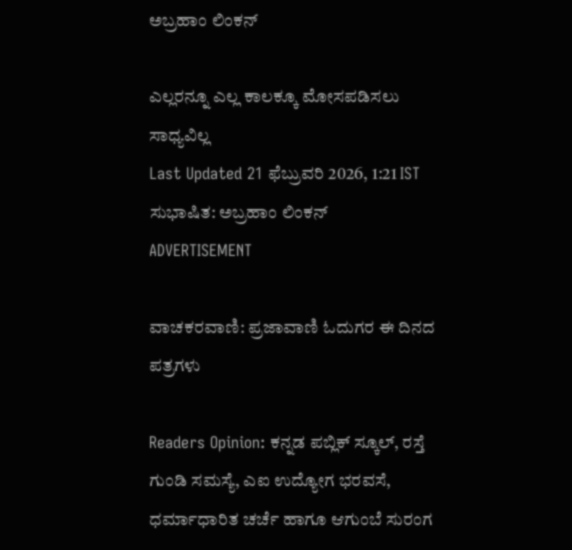ಅಬ್ರಹಾಂ ಲಿಂಕನ್

ಎಲ್ಲರನ್ನೂ ಎಲ್ಲ ಕಾಲಕ್ಕೂ ಮೋಸಪಡಿಸಲು ಸಾಧ್ಯವಿಲ್ಲ
Last Updated 21 ಫೆಬ್ರುವರಿ 2026, 1:21 IST
ಸುಭಾಷಿತ: ಅಬ್ರಹಾಂ ಲಿಂಕನ್
ADVERTISEMENT

ವಾಚಕರವಾಣಿ: ಪ್ರಜಾವಾಣಿ ಓದುಗರ ಈ ದಿನದ ಪತ್ರಗಳು

Readers Opinion: ಕನ್ನಡ ಪಬ್ಲಿಕ್ ಸ್ಕೂಲ್, ರಸ್ತೆ ಗುಂಡಿ ಸಮಸ್ಯೆ, ಎಐ ಉದ್ಯೋಗ ಭರವಸೆ, ಧರ್ಮಾಧಾರಿತ ಚರ್ಚೆ ಹಾಗೂ ಆಗುಂಬೆ ಸುರಂಗ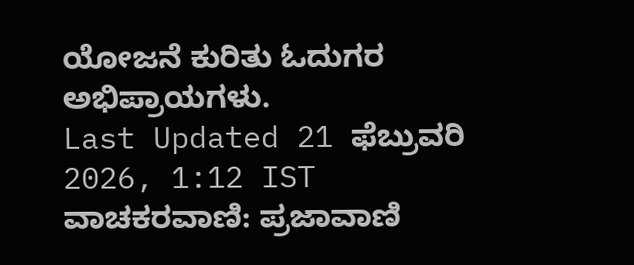ಯೋಜನೆ ಕುರಿತು ಓದುಗರ ಅಭಿಪ್ರಾಯಗಳು.
Last Updated 21 ಫೆಬ್ರುವರಿ 2026, 1:12 IST
ವಾಚಕರವಾಣಿ: ಪ್ರಜಾವಾಣಿ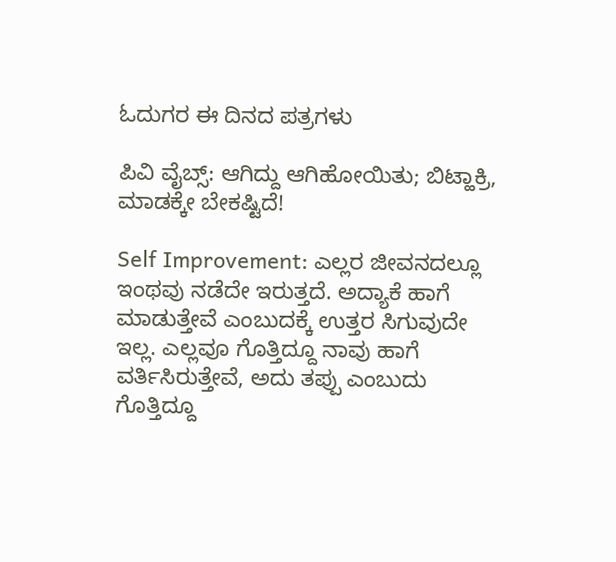ಓದುಗರ ಈ ದಿನದ ಪತ್ರಗಳು

ಪಿವಿ ವೈಬ್ಸ್: ಆಗಿದ್ದು ಆಗಿಹೋಯಿತು; ಬಿಟ್ಹಾಕ್ರಿ, ಮಾಡಕ್ಕೇ ಬೇಕಷ್ಟಿದೆ!

Self Improvement: ಎಲ್ಲರ ಜೀವನದಲ್ಲೂ ಇಂಥವು ನಡೆದೇ ಇರುತ್ತದೆ. ಅದ್ಯಾಕೆ ಹಾಗೆ ಮಾಡುತ್ತೇವೆ ಎಂಬುದಕ್ಕೆ ಉತ್ತರ ಸಿಗುವುದೇ ಇಲ್ಲ. ಎಲ್ಲವೂ ಗೊತ್ತಿದ್ದೂ ನಾವು ಹಾಗೆ ವರ್ತಿಸಿರುತ್ತೇವೆ, ಅದು ತಪ್ಪು ಎಂಬುದು ಗೊತ್ತಿದ್ದೂ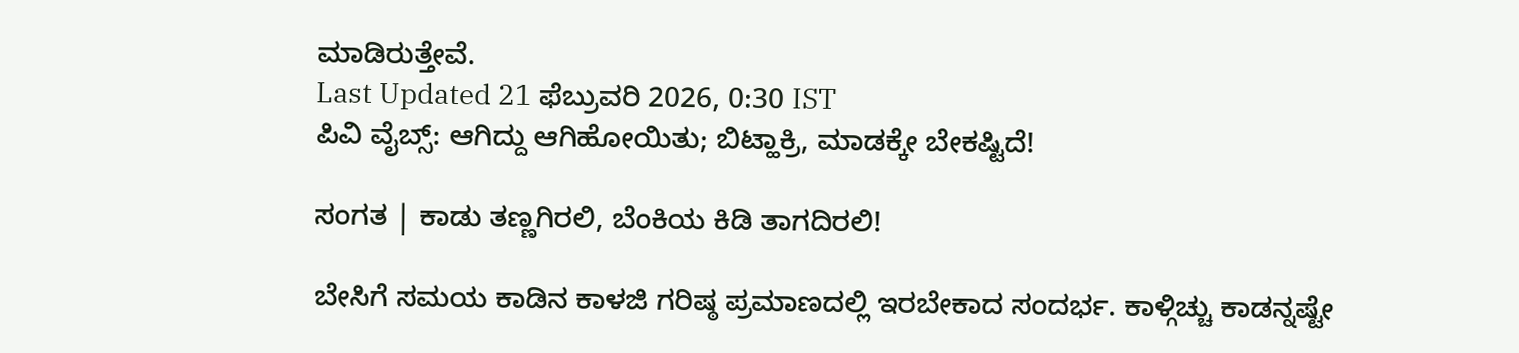ಮಾಡಿರುತ್ತೇವೆ.
Last Updated 21 ಫೆಬ್ರುವರಿ 2026, 0:30 IST
ಪಿವಿ ವೈಬ್ಸ್: ಆಗಿದ್ದು ಆಗಿಹೋಯಿತು; ಬಿಟ್ಹಾಕ್ರಿ, ಮಾಡಕ್ಕೇ ಬೇಕಷ್ಟಿದೆ!

ಸಂಗತ | ಕಾಡು ತಣ್ಣಗಿರಲಿ, ಬೆಂಕಿಯ ಕಿಡಿ ತಾಗದಿರಲಿ!

ಬೇಸಿಗೆ ಸಮಯ ಕಾಡಿನ ಕಾಳಜಿ ಗರಿಷ್ಠ ಪ್ರಮಾಣದಲ್ಲಿ ಇರಬೇಕಾದ ಸಂದರ್ಭ. ಕಾಳ್ಗಿಚ್ಚು ಕಾಡನ್ನಷ್ಟೇ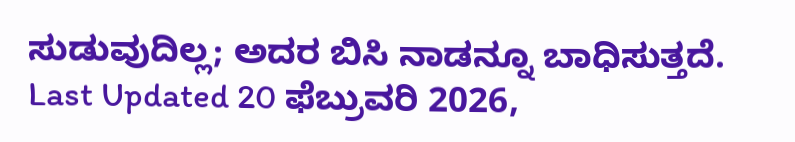ಸುಡುವುದಿಲ್ಲ; ಅದರ ಬಿಸಿ ನಾಡನ್ನೂ ಬಾಧಿಸುತ್ತದೆ.
Last Updated 20 ಫೆಬ್ರುವರಿ 2026,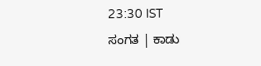23:30 IST
ಸಂಗತ | ಕಾಡು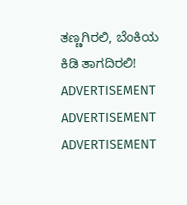ತಣ್ಣಗಿರಲಿ, ಬೆಂಕಿಯ ಕಿಡಿ ತಾಗದಿರಲಿ!
ADVERTISEMENT
ADVERTISEMENT
ADVERTISEMENT